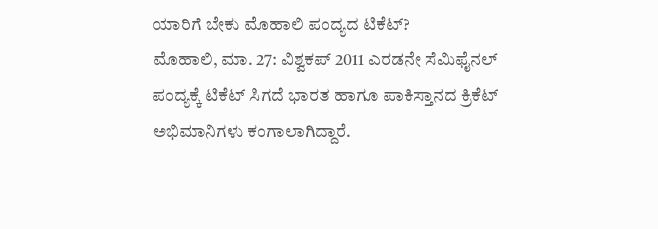ಯಾರಿಗೆ ಬೇಕು ಮೊಹಾಲಿ ಪಂದ್ಯದ ಟಿಕೆಟ್?
ಮೊಹಾಲಿ, ಮಾ. 27: ವಿಶ್ವಕಪ್ 2011 ಎರಡನೇ ಸೆಮಿಫೈನಲ್ ಪಂದ್ಯಕ್ಕೆ ಟಿಕೆಟ್ ಸಿಗದೆ ಭಾರತ ಹಾಗೂ ಪಾಕಿಸ್ತಾನದ ಕ್ರಿಕೆಟ್ ಅಭಿಮಾನಿಗಳು ಕಂಗಾಲಾಗಿದ್ದಾರೆ.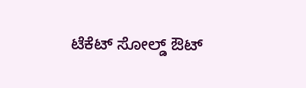ಟೆಕೆಟ್ ಸೋಲ್ಡ್ ಔಟ್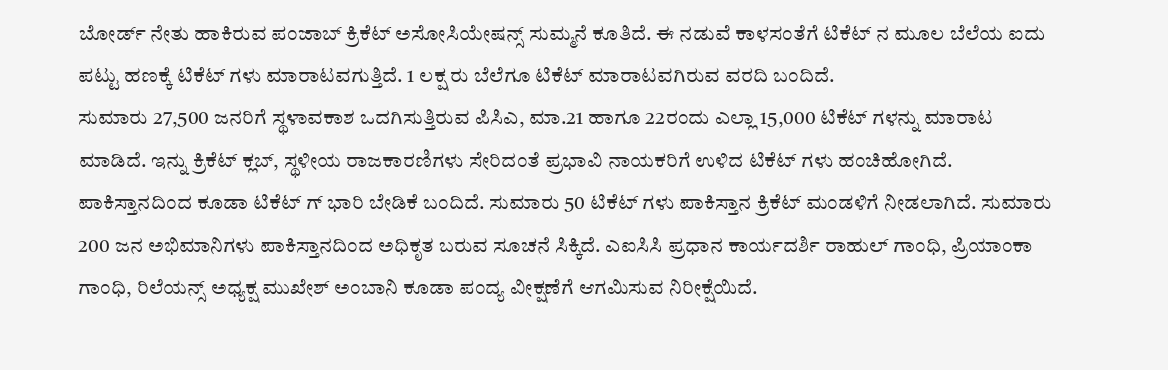ಬೋರ್ಡ್ ನೇತು ಹಾಕಿರುವ ಪಂಜಾಬ್ ಕ್ರಿಕೆಟ್ ಅಸೋಸಿಯೇಷನ್ಸ್ ಸುಮ್ಮನೆ ಕೂತಿದೆ. ಈ ನಡುವೆ ಕಾಳಸಂತೆಗೆ ಟಿಕೆಟ್ ನ ಮೂಲ ಬೆಲೆಯ ಐದು ಪಟ್ಟು ಹಣಕ್ಕೆ ಟಿಕೆಟ್ ಗಳು ಮಾರಾಟವಗುತ್ತಿದೆ. 1 ಲಕ್ಷ ರು ಬೆಲೆಗೂ ಟಿಕೆಟ್ ಮಾರಾಟವಗಿರುವ ವರದಿ ಬಂದಿದೆ.
ಸುಮಾರು 27,500 ಜನರಿಗೆ ಸ್ಥಳಾವಕಾಶ ಒದಗಿಸುತ್ತಿರುವ ಪಿಸಿಎ, ಮಾ.21 ಹಾಗೂ 22ರಂದು ಎಲ್ಲಾ 15,000 ಟಿಕೆಟ್ ಗಳನ್ನು ಮಾರಾಟ ಮಾಡಿದೆ. ಇನ್ನು ಕ್ರಿಕೆಟ್ ಕ್ಲಬ್, ಸ್ಥಳೀಯ ರಾಜಕಾರಣಿಗಳು ಸೇರಿದಂತೆ ಪ್ರಭಾವಿ ನಾಯಕರಿಗೆ ಉಳಿದ ಟಿಕೆಟ್ ಗಳು ಹಂಚಿಹೋಗಿದೆ. ಪಾಕಿಸ್ತಾನದಿಂದ ಕೂಡಾ ಟಿಕೆಟ್ ಗ್ ಭಾರಿ ಬೇಡಿಕೆ ಬಂದಿದೆ. ಸುಮಾರು 50 ಟಿಕೆಟ್ ಗಳು ಪಾಕಿಸ್ತಾನ ಕ್ರಿಕೆಟ್ ಮಂಡಳಿಗೆ ನೀಡಲಾಗಿದೆ. ಸುಮಾರು 200 ಜನ ಅಭಿಮಾನಿಗಳು ಪಾಕಿಸ್ತಾನದಿಂದ ಅಧಿಕೃತ ಬರುವ ಸೂಚನೆ ಸಿಕ್ಕಿದೆ. ಎಐಸಿಸಿ ಪ್ರಧಾನ ಕಾರ್ಯದರ್ಶಿ ರಾಹುಲ್ ಗಾಂಧಿ, ಪ್ರಿಯಾಂಕಾ ಗಾಂಧಿ, ರಿಲೆಯನ್ಸ್ ಅಧ್ಯಕ್ಷ ಮುಖೇಶ್ ಅಂಬಾನಿ ಕೂಡಾ ಪಂದ್ಯ ವೀಕ್ಷಣೆಗೆ ಆಗಮಿಸುವ ನಿರೀಕ್ಷೆಯಿದೆ.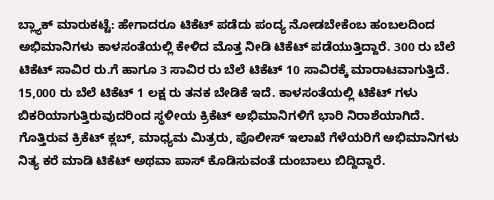ಬ್ಲ್ಯಾಕ್ ಮಾರುಕಟ್ಟೆ: ಹೇಗಾದರೂ ಟಿಕೆಟ್ ಪಡೆದು ಪಂದ್ಯ ನೋಡಬೇಕೆಂಬ ಹಂಬಲದಿಂದ ಅಭಿಮಾನಿಗಳು ಕಾಳಸಂತೆಯಲ್ಲಿ ಕೇಳಿದ ಮೊತ್ತ ನೀಡಿ ಟಿಕೆಟ್ ಪಡೆಯುತ್ತಿದ್ದಾರೆ. 300 ರು ಬೆಲೆ ಟಿಕೆಟ್ ಸಾವಿರ ರು.ಗೆ ಹಾಗೂ 3 ಸಾವಿರ ರು ಬೆಲೆ ಟಿಕೆಟ್ 10 ಸಾವಿರಕ್ಕೆ ಮಾರಾಟವಾಗುತ್ತಿದೆ. 15,000 ರು ಬೆಲೆ ಟಿಕೆಟ್ 1 ಲಕ್ಷ ರು ತನಕ ಬೇಡಿಕೆ ಇದೆ. ಕಾಳಸಂತೆಯಲ್ಲಿ ಟಿಕೆಟ್ ಗಳು ಬಿಕರಿಯಾಗುತ್ತಿರುವುದರಿಂದ ಸ್ಥಳೀಯ ಕ್ರಿಕೆಟ್ ಅಭಿಮಾನಿಗಳಿಗೆ ಭಾರಿ ನಿರಾಶೆಯಾಗಿದೆ. ಗೊತ್ತಿರುವ ಕ್ರಿಕೆಟ್ ಕ್ಲಬ್, ಮಾಧ್ಯಮ ಮಿತ್ರರು, ಪೊಲೀಸ್ ಇಲಾಖೆ ಗೆಳೆಯರಿಗೆ ಅಭಿಮಾನಿಗಳು ನಿತ್ಯ ಕರೆ ಮಾಡಿ ಟಿಕೆಟ್ ಅಥವಾ ಪಾಸ್ ಕೊಡಿಸುವಂತೆ ದುಂಬಾಲು ಬಿದ್ದಿದ್ದಾರೆ.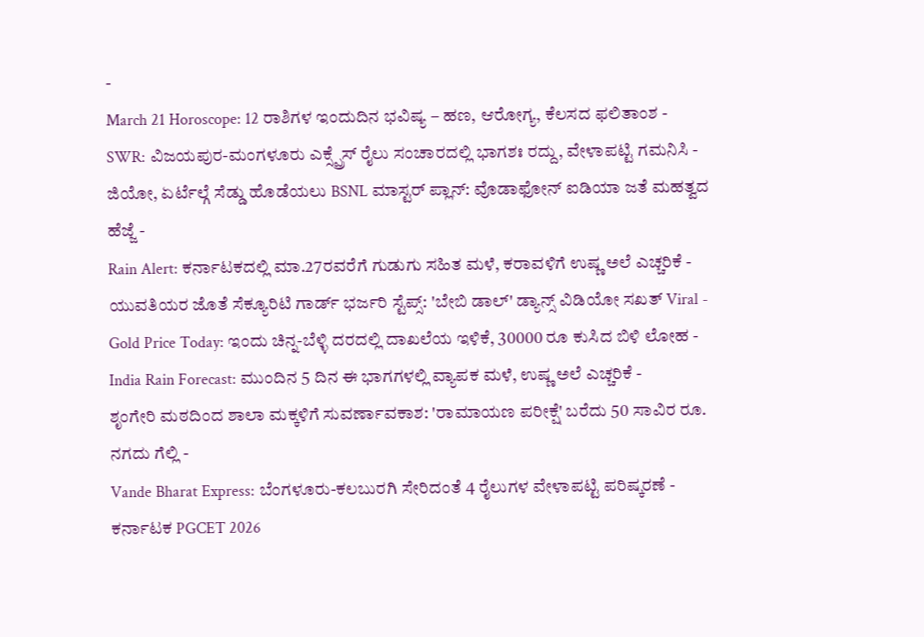-
March 21 Horoscope: 12 ರಾಶಿಗಳ ಇಂದುದಿನ ಭವಿಷ್ಯ – ಹಣ, ಆರೋಗ್ಯ, ಕೆಲಸದ ಫಲಿತಾಂಶ -
SWR: ವಿಜಯಪುರ-ಮಂಗಳೂರು ಎಕ್ಸ್ಪ್ರೆಸ್ ರೈಲು ಸಂಚಾರದಲ್ಲಿ ಭಾಗಶಃ ರದ್ದು, ವೇಳಾಪಟ್ಟಿ ಗಮನಿಸಿ -
ಜಿಯೋ, ಏರ್ಟೆಲ್ಗೆ ಸೆಡ್ಡು ಹೊಡೆಯಲು BSNL ಮಾಸ್ಟರ್ ಪ್ಲಾನ್: ವೊಡಾಫೋನ್ ಐಡಿಯಾ ಜತೆ ಮಹತ್ವದ ಹೆಜ್ಜೆ -
Rain Alert: ಕರ್ನಾಟಕದಲ್ಲಿ ಮಾ.27ರವರೆಗೆ ಗುಡುಗು ಸಹಿತ ಮಳೆ, ಕರಾವಳಿಗೆ ಉಷ್ಣ ಅಲೆ ಎಚ್ಚರಿಕೆ -
ಯುವತಿಯರ ಜೊತೆ ಸೆಕ್ಯೂರಿಟಿ ಗಾರ್ಡ್ ಭರ್ಜರಿ ಸ್ಟೆಪ್ಸ್: 'ಬೇಬಿ ಡಾಲ್' ಡ್ಯಾನ್ಸ್ ವಿಡಿಯೋ ಸಖತ್ Viral -
Gold Price Today: ಇಂದು ಚಿನ್ನ-ಬೆಳ್ಳಿ ದರದಲ್ಲಿ ದಾಖಲೆಯ ಇಳಿಕೆ, 30000 ರೂ ಕುಸಿದ ಬಿಳಿ ಲೋಹ -
India Rain Forecast: ಮುಂದಿನ 5 ದಿನ ಈ ಭಾಗಗಳಲ್ಲಿ ವ್ಯಾಪಕ ಮಳೆ, ಉಷ್ಣ ಅಲೆ ಎಚ್ಚರಿಕೆ -
ಶೃಂಗೇರಿ ಮಠದಿಂದ ಶಾಲಾ ಮಕ್ಕಳಿಗೆ ಸುವರ್ಣಾವಕಾಶ: 'ರಾಮಾಯಣ ಪರೀಕ್ಷೆ' ಬರೆದು 50 ಸಾವಿರ ರೂ. ನಗದು ಗೆಲ್ಲಿ -
Vande Bharat Express: ಬೆಂಗಳೂರು-ಕಲಬುರಗಿ ಸೇರಿದಂತೆ 4 ರೈಲುಗಳ ವೇಳಾಪಟ್ಟಿ ಪರಿಷ್ಕರಣೆ -
ಕರ್ನಾಟಕ PGCET 2026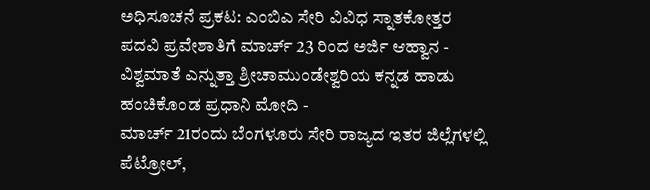ಅಧಿಸೂಚನೆ ಪ್ರಕಟ: ಎಂಬಿಎ ಸೇರಿ ವಿವಿಧ ಸ್ನಾತಕೋತ್ತರ ಪದವಿ ಪ್ರವೇಶಾತಿಗೆ ಮಾರ್ಚ್ 23 ರಿಂದ ಅರ್ಜಿ ಆಹ್ವಾನ -
ವಿಶ್ವಮಾತೆ ಎನ್ನುತ್ತಾ ಶ್ರೀಚಾಮುಂಡೇಶ್ವರಿಯ ಕನ್ನಡ ಹಾಡು ಹಂಚಿಕೊಂಡ ಪ್ರಧಾನಿ ಮೋದಿ -
ಮಾರ್ಚ್ 21ರಂದು ಬೆಂಗಳೂರು ಸೇರಿ ರಾಜ್ಯದ ಇತರ ಜಿಲ್ಲೆಗಳಲ್ಲಿ ಪೆಟ್ರೋಲ್,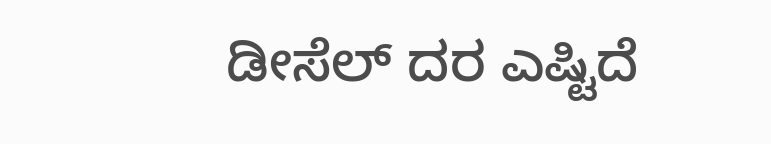ಡೀಸೆಲ್ ದರ ಎಷ್ಟಿದೆ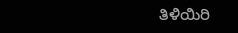ತಿಳಿಯಿರಿ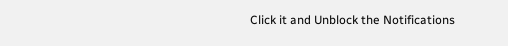Click it and Unblock the Notifications